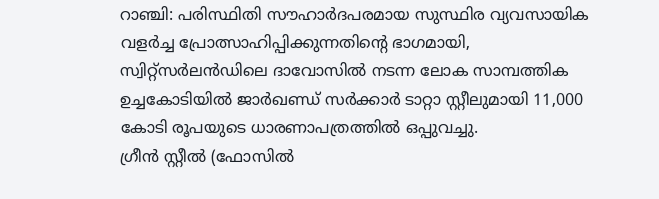റാഞ്ചി: പരിസ്ഥിതി സൗഹാർദപരമായ സുസ്ഥിര വ്യവസായിക വളർച്ച പ്രോത്സാഹിപ്പിക്കുന്നതിന്റെ ഭാഗമായി, സ്വിറ്റ്സർലൻഡിലെ ദാവോസിൽ നടന്ന ലോക സാമ്പത്തിക ഉച്ചകോടിയിൽ ജാർഖണ്ഡ് സർക്കാർ ടാറ്റാ സ്റ്റീലുമായി 11,000 കോടി രൂപയുടെ ധാരണാപത്രത്തിൽ ഒപ്പുവച്ചു.
ഗ്രീൻ സ്റ്റീൽ (ഫോസിൽ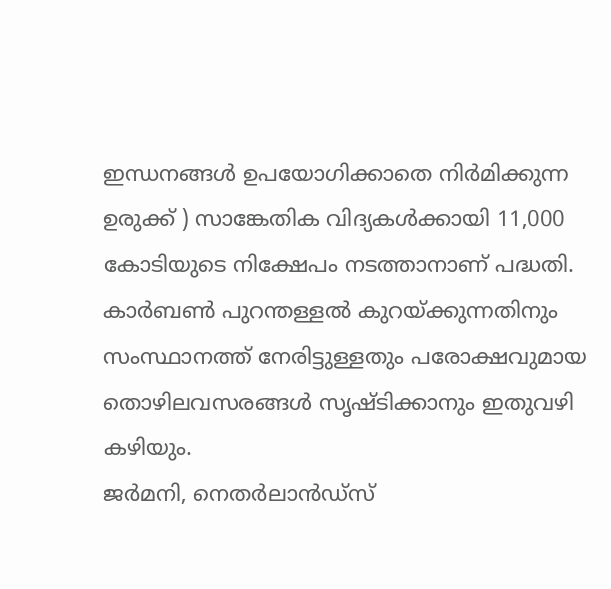ഇന്ധനങ്ങൾ ഉപയോഗിക്കാതെ നിർമിക്കുന്ന ഉരുക്ക് ) സാങ്കേതിക വിദ്യകൾക്കായി 11,000 കോടിയുടെ നിക്ഷേപം നടത്താനാണ് പദ്ധതി.
കാർബൺ പുറന്തള്ളൽ കുറയ്ക്കുന്നതിനും സംസ്ഥാനത്ത് നേരിട്ടുള്ളതും പരോക്ഷവുമായ തൊഴിലവസരങ്ങൾ സൃഷ്ടിക്കാനും ഇതുവഴി കഴിയും.
ജർമനി, നെതർലാൻഡ്സ്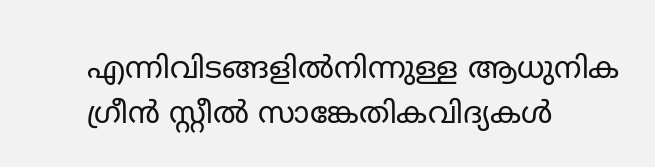എന്നിവിടങ്ങളിൽനിന്നുള്ള ആധുനിക ഗ്രീൻ സ്റ്റീൽ സാങ്കേതികവിദ്യകൾ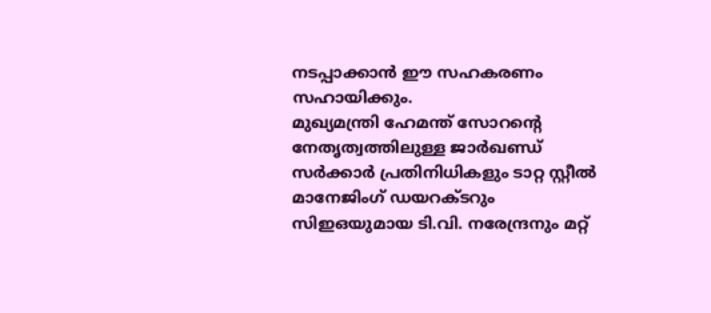നടപ്പാക്കാൻ ഈ സഹകരണം സഹായിക്കും.
മുഖ്യമന്ത്രി ഹേമന്ത് സോറന്റെ നേതൃത്വത്തിലുള്ള ജാർഖണ്ഡ് സർക്കാർ പ്രതിനിധികളും ടാറ്റ സ്റ്റീൽ മാനേജിംഗ് ഡയറക്ടറും സിഇഒയുമായ ടി.വി. നരേന്ദ്രനും മറ്റ്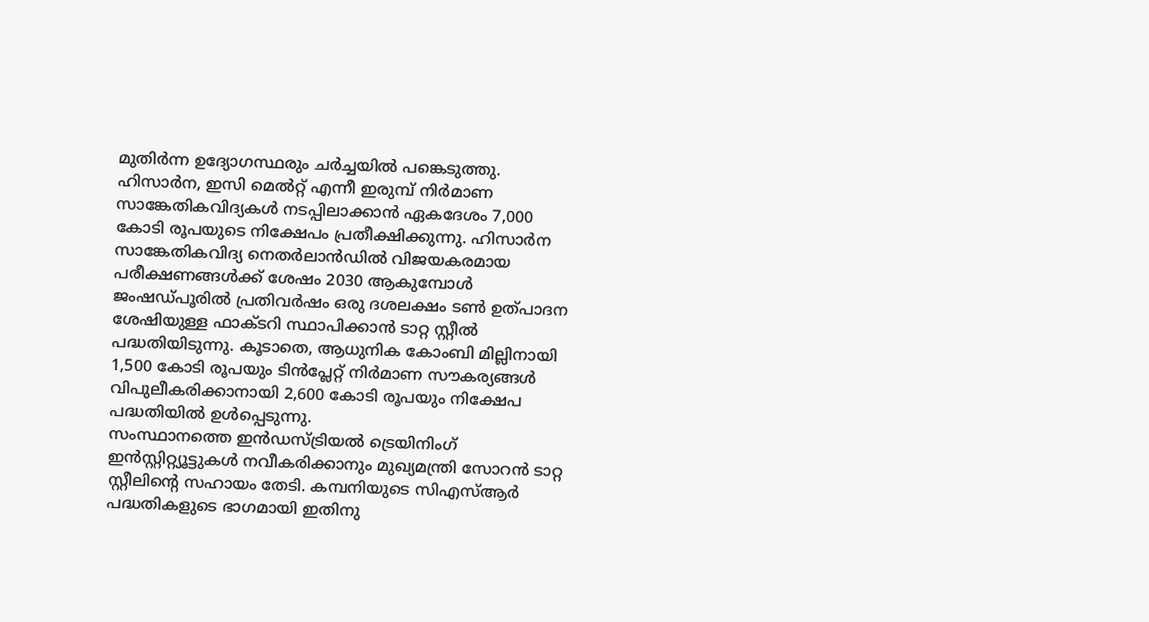മുതിർന്ന ഉദ്യോഗസ്ഥരും ചർച്ചയിൽ പങ്കെടുത്തു.
ഹിസാർന, ഇസി മെൽറ്റ് എന്നീ ഇരുമ്പ് നിർമാണ സാങ്കേതികവിദ്യകൾ നടപ്പിലാക്കാൻ ഏകദേശം 7,000 കോടി രൂപയുടെ നിക്ഷേപം പ്രതീക്ഷിക്കുന്നു. ഹിസാർന സാങ്കേതികവിദ്യ നെതർലാൻഡിൽ വിജയകരമായ പരീക്ഷണങ്ങൾക്ക് ശേഷം 2030 ആകുമ്പോൾ ജംഷഡ്പൂരിൽ പ്രതിവർഷം ഒരു ദശലക്ഷം ടൺ ഉത്പാദന ശേഷിയുള്ള ഫാക്ടറി സ്ഥാപിക്കാൻ ടാറ്റ സ്റ്റീൽ പദ്ധതിയിടുന്നു. കൂടാതെ, ആധുനിക കോംബി മില്ലിനായി 1,500 കോടി രൂപയും ടിൻപ്ലേറ്റ് നിർമാണ സൗകര്യങ്ങൾ വിപുലീകരിക്കാനായി 2,600 കോടി രൂപയും നിക്ഷേപ പദ്ധതിയിൽ ഉൾപ്പെടുന്നു.
സംസ്ഥാനത്തെ ഇൻഡസ്ട്രിയൽ ട്രെയിനിംഗ് ഇൻസ്റ്റിറ്റ്യൂട്ടുകൾ നവീകരിക്കാനും മുഖ്യമന്ത്രി സോറൻ ടാറ്റ സ്റ്റീലിന്റെ സഹായം തേടി. കമ്പനിയുടെ സിഎസ്ആർ പദ്ധതികളുടെ ഭാഗമായി ഇതിനു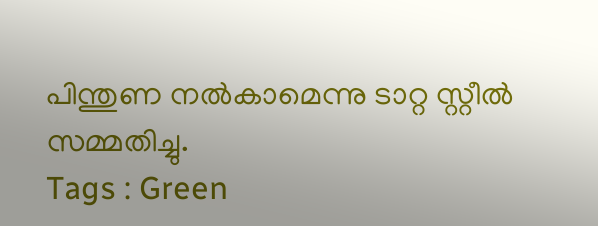പിന്തുണ നൽകാമെന്നു ടാറ്റ സ്റ്റീൽ സമ്മതിച്ചു.
Tags : Green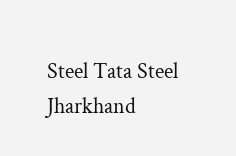Steel Tata Steel Jharkhand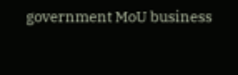government MoU business